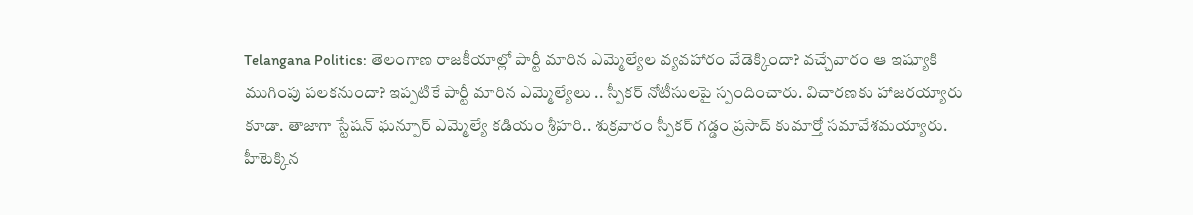Telangana Politics: తెలంగాణ రాజకీయాల్లో పార్టీ మారిన ఎమ్మెల్యేల వ్యవహారం వేడెక్కిందా? వచ్చేవారం ఆ ఇష్యూకి ముగింపు పలకనుందా? ఇప్పటికే పార్టీ మారిన ఎమ్మెల్యేలు .. స్పీకర్ నోటీసులపై స్పందించారు. విచారణకు హాజరయ్యారు కూడా. తాజాగా స్టేషన్ ఘన్పూర్ ఎమ్మెల్యే కడియం శ్రీహరి.. శుక్రవారం స్పీకర్ గడ్డం ప్రసాద్ కుమార్తో సమావేశమయ్యారు.
హీటెక్కిన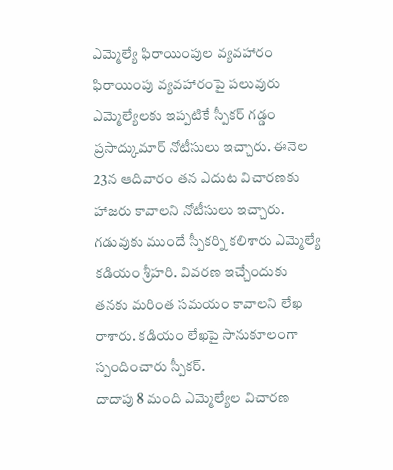ఎమ్మెల్యే ఫిరాయింపుల వ్యవహారం
ఫిరాయింపు వ్యవహారంపై పలువురు ఎమ్మెల్యేలకు ఇప్పటికే స్పీకర్ గడ్డం ప్రసాద్కుమార్ నోటీసులు ఇచ్చారు. ఈనెల 23న ఆదివారం తన ఎదుట విచారణకు హాజరు కావాలని నోటీసులు ఇచ్చారు. గడువుకు ముందే స్పీకర్ని కలిశారు ఎమ్మెల్యే కడియం శ్రీహరి. వివరణ ఇచ్చేందుకు తనకు మరింత సమయం కావాలని లేఖ రాశారు. కడియం లేఖపై సానుకూలంగా స్పందించారు స్పీకర్.
దాదాపు 8 మంది ఎమ్మెల్యేల విచారణ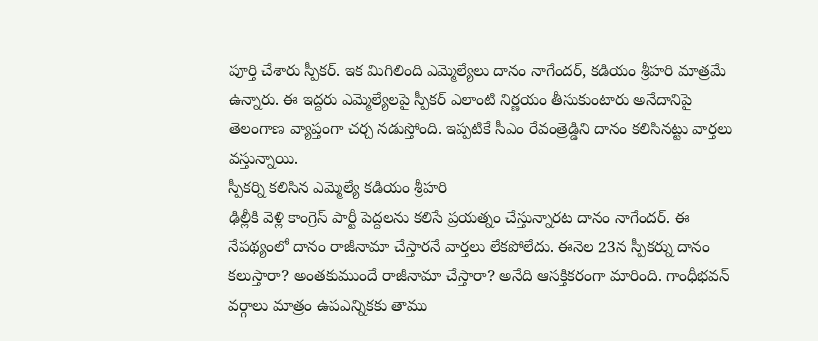పూర్తి చేశారు స్పీకర్. ఇక మిగిలింది ఎమ్మెల్యేలు దానం నాగేందర్, కడియం శ్రీహరి మాత్రమే ఉన్నారు. ఈ ఇద్దరు ఎమ్మెల్యేలపై స్పీకర్ ఎలాంటి నిర్ణయం తీసుకుంటారు అనేదానిపై తెలంగాణ వ్యాప్తంగా చర్చ నడుస్తోంది. ఇప్పటికే సీఎం రేవంత్రెడ్డిని దానం కలిసినట్టు వార్తలు వస్తున్నాయి.
స్పీకర్ని కలిసిన ఎమ్మెల్యే కడియం శ్రీహరి
ఢిల్లీకి వెళ్లి కాంగ్రెస్ పార్టీ పెద్దలను కలిసే ప్రయత్నం చేస్తున్నారట దానం నాగేందర్. ఈ నేపథ్యంలో దానం రాజీనామా చేస్తారనే వార్తలు లేకపోలేదు. ఈనెల 23న స్పీకర్ను దానం కలుస్తారా? అంతకుముందే రాజీనామా చేస్తారా? అనేది ఆసక్తికరంగా మారింది. గాంధీభవన్ వర్గాలు మాత్రం ఉపఎన్నికకు తాము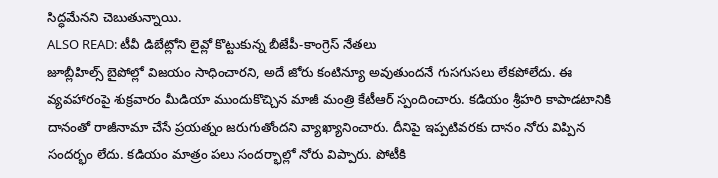సిద్ధమేనని చెబుతున్నాయి.
ALSO READ: టీవీ డిబేట్లోని లైవ్లో కొట్టుకున్న బీజేపీ-కాంగ్రెస్ నేతలు
జూబ్లీహిల్స్ బైపోల్లో విజయం సాధించారని, అదే జోరు కంటిన్యూ అవుతుందనే గుసగుసలు లేకపోలేదు. ఈ వ్యవహారంపై శుక్రవారం మీడియా ముందుకొచ్చిన మాజీ మంత్రి కేటీఆర్ స్పందించారు. కడియం శ్రీహరి కాపాడటానికి దానంతో రాజీనామా చేసే ప్రయత్నం జరుగుతోందని వ్యాఖ్యానించారు. దీనిపై ఇప్పటివరకు దానం నోరు విప్పిన సందర్భం లేదు. కడియం మాత్రం పలు సందర్భాల్లో నోరు విప్పారు. పోటీకి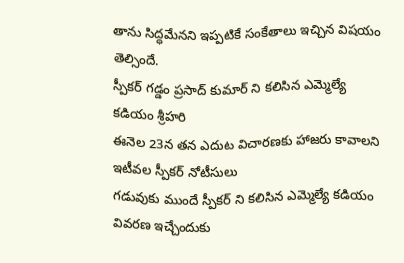తాను సిద్ధమేనని ఇప్పటికే సంకేతాలు ఇచ్చిన విషయం తెల్సిందే.
స్పీకర్ గడ్డం ప్రసాద్ కుమార్ ని కలిసిన ఎమ్మెల్యే కడియం శ్రీహరి
ఈనెల 23న తన ఎదుట విచారణకు హాజరు కావాలని ఇటీవల స్పీకర్ నోటీసులు
గడువుకు ముందే స్పీకర్ ని కలిసిన ఎమ్మెల్యే కడియం
వివరణ ఇచ్చేందుకు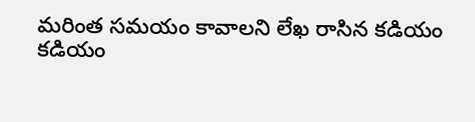మరింత సమయం కావాలని లేఖ రాసిన కడియం
కడియం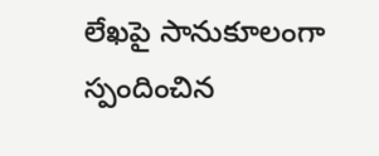లేఖపై సానుకూలంగా స్పందించిన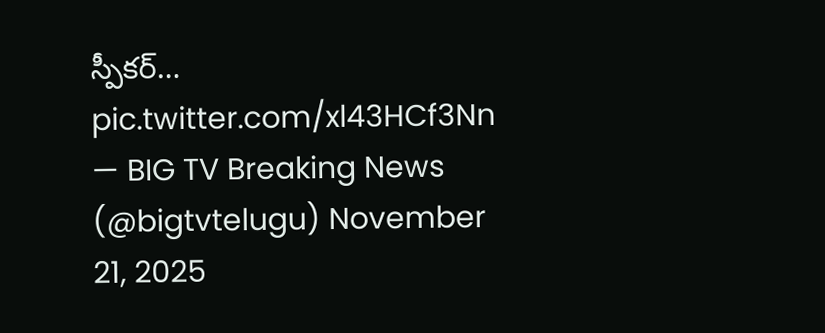స్పీకర్… pic.twitter.com/xl43HCf3Nn
— BIG TV Breaking News (@bigtvtelugu) November 21, 2025